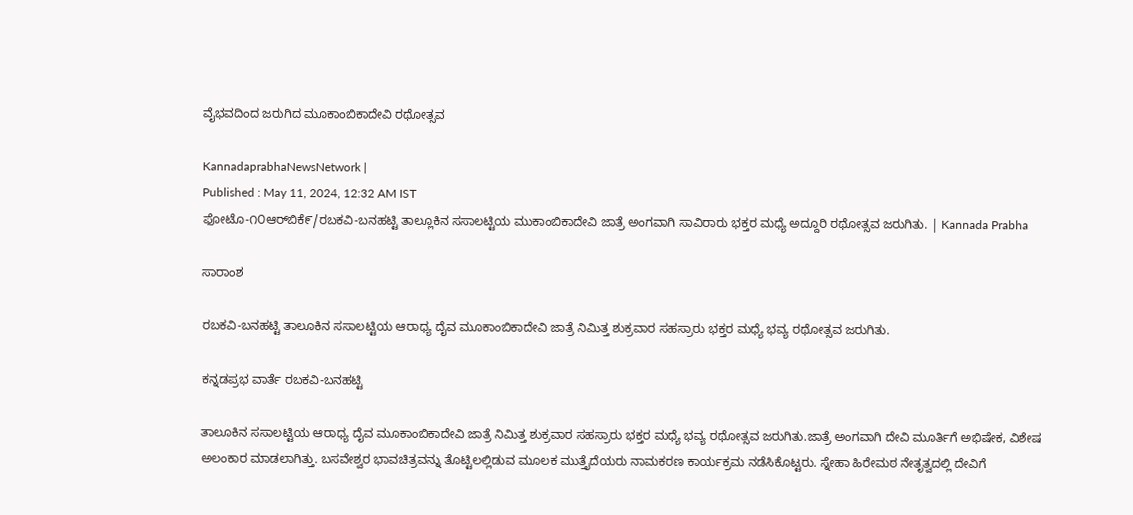ವೈಭವದಿಂದ ಜರುಗಿದ ಮೂಕಾಂಬಿಕಾದೇವಿ ರಥೋತ್ಸವ

KannadaprabhaNewsNetwork |
Published : May 11, 2024, 12:32 AM IST
ಫೋಟೊ-೧೦ಆರ್‌ಬಿಕೆ೯/ರಬಕವಿ-ಬನಹಟ್ಟಿ ತಾಲ್ಲೂಕಿನ ಸಸಾಲಟ್ಟಿಯ ಮುಕಾಂಬಿಕಾದೇವಿ ಜಾತ್ರೆ ಅಂಗವಾಗಿ ಸಾವಿರಾರು ಭಕ್ತರ ಮಧ್ಯೆ ಅದ್ದೂರಿ ರಥೋತ್ಸವ ಜರುಗಿತು. | Kannada Prabha

ಸಾರಾಂಶ

ರಬಕವಿ-ಬನಹಟ್ಟಿ ತಾಲೂಕಿನ ಸಸಾಲಟ್ಟಿಯ ಆರಾಧ್ಯ ದೈವ ಮೂಕಾಂಬಿಕಾದೇವಿ ಜಾತ್ರೆ ನಿಮಿತ್ತ ಶುಕ್ರವಾರ ಸಹಸ್ರಾರು ಭಕ್ತರ ಮಧ್ಯೆ ಭವ್ಯ ರಥೋತ್ಸವ ಜರುಗಿತು.

ಕನ್ನಡಪ್ರಭ ವಾರ್ತೆ ರಬಕವಿ-ಬನಹಟ್ಟಿ

ತಾಲೂಕಿನ ಸಸಾಲಟ್ಟಿಯ ಆರಾಧ್ಯ ದೈವ ಮೂಕಾಂಬಿಕಾದೇವಿ ಜಾತ್ರೆ ನಿಮಿತ್ತ ಶುಕ್ರವಾರ ಸಹಸ್ರಾರು ಭಕ್ತರ ಮಧ್ಯೆ ಭವ್ಯ ರಥೋತ್ಸವ ಜರುಗಿತು.ಜಾತ್ರೆ ಅಂಗವಾಗಿ ದೇವಿ ಮೂರ್ತಿಗೆ ಅಭಿಷೇಕ, ವಿಶೇಷ ಅಲಂಕಾರ ಮಾಡಲಾಗಿತ್ತು. ಬಸವೇಶ್ವರ ಭಾವಚಿತ್ರವನ್ನು ತೊಟ್ಟಿಲಲ್ಲಿಡುವ ಮೂಲಕ ಮುತ್ತೈದೆಯರು ನಾಮಕರಣ ಕಾರ್ಯಕ್ರಮ ನಡೆಸಿಕೊಟ್ಟರು. ಸ್ನೇಹಾ ಹಿರೇಮಠ ನೇತೃತ್ವದಲ್ಲಿ ದೇವಿಗೆ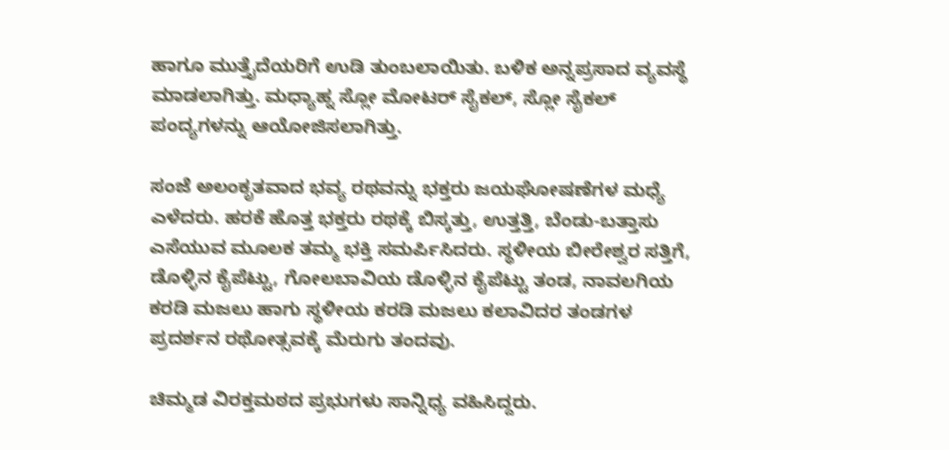ಹಾಗೂ ಮುತ್ತೈದೆಯರಿಗೆ ಉಡಿ ತುಂಬಲಾಯಿತು. ಬಳಿಕ ಅನ್ನಪ್ರಸಾದ ವ್ಯವಸ್ಥೆ ಮಾಡಲಾಗಿತ್ತು. ಮಧ್ಯಾಹ್ನ ಸ್ಲೋ ಮೋಟರ್ ಸೈಕಲ್, ಸ್ಲೋ ಸೈಕಲ್ ಪಂದ್ಯಗಳನ್ನು ಆಯೋಜಿಸಲಾಗಿತ್ತು.

ಸಂಜೆ ಅಲಂಕೃತವಾದ ಭವ್ಯ ರಥವನ್ನು ಭಕ್ತರು ಜಯಘೋಷಣೆಗಳ ಮಧ್ಯೆ ಎಳೆದರು. ಹರಕೆ ಹೊತ್ತ ಭಕ್ತರು ರಥಕ್ಕೆ ಬಿಸ್ಕತ್ತು, ಉತ್ತತ್ತಿ, ಬೆಂಡು-ಬತ್ತಾಸು ಎಸೆಯುವ ಮೂಲಕ ತಮ್ಮ ಭಕ್ತಿ ಸಮರ್ಪಿಸಿದರು. ಸ್ಥಳೀಯ ಬೀರೇಶ್ವರ ಸತ್ತಿಗೆ, ಡೊಳ್ಳಿನ ಕೈಪೆಟ್ಟು, ಗೋಲಬಾವಿಯ ಡೊಳ್ಳಿನ ಕೈಪೆಟ್ಟು ತಂಡ, ನಾವಲಗಿಯ ಕರಡಿ ಮಜಲು ಹಾಗು ಸ್ಥಳೀಯ ಕರಡಿ ಮಜಲು ಕಲಾವಿದರ ತಂಡಗಳ ಪ್ರದರ್ಶನ ರಥೋತ್ಸವಕ್ಕೆ ಮೆರುಗು ತಂದವು.

ಚಿಮ್ಮಡ ವಿರಕ್ತಮಠದ ಪ್ರಭುಗಳು ಸಾನ್ನಿಧ್ಯ ವಹಿಸಿದ್ದರು.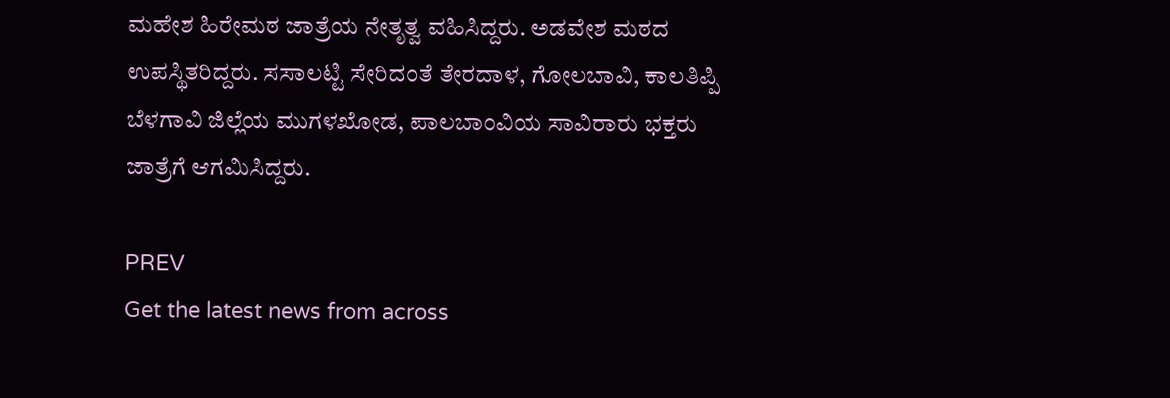ಮಹೇಶ ಹಿರೇಮಠ ಜಾತ್ರೆಯ ನೇತೃತ್ವ ವಹಿಸಿದ್ದರು. ಅಡವೇಶ ಮಠದ ಉಪಸ್ಥಿತರಿದ್ದರು. ಸಸಾಲಟ್ಟಿ ಸೇರಿದಂತೆ ತೇರದಾಳ, ಗೋಲಬಾವಿ, ಕಾಲತಿಪ್ಪಿ ಬೆಳಗಾವಿ ಜಿಲ್ಲೆಯ ಮುಗಳಖೋಡ, ಪಾಲಬಾಂವಿಯ ಸಾವಿರಾರು ಭಕ್ತರು ಜಾತ್ರೆಗೆ ಆಗಮಿಸಿದ್ದರು.

PREV
Get the latest news from across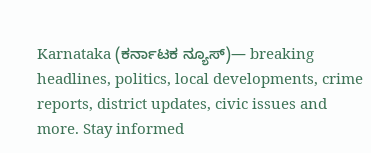Karnataka (ಕರ್ನಾಟಕ ನ್ಯೂಸ್)— breaking headlines, politics, local developments, crime reports, district updates, civic issues and more. Stay informed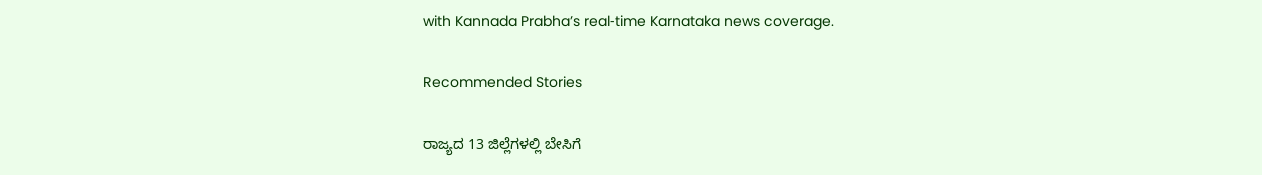with Kannada Prabha’s real‑time Karnataka news coverage.

Recommended Stories

ರಾಜ್ಯದ 13 ಜಿಲ್ಲೆಗಳಲ್ಲಿ ಬೇಸಿಗೆ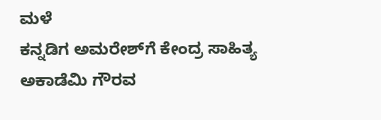ಮಳೆ
ಕನ್ನಡಿಗ ಅಮರೇಶ್‌ಗೆ ಕೇಂದ್ರ ಸಾಹಿತ್ಯ ಅಕಾಡೆಮಿ ಗೌರವ